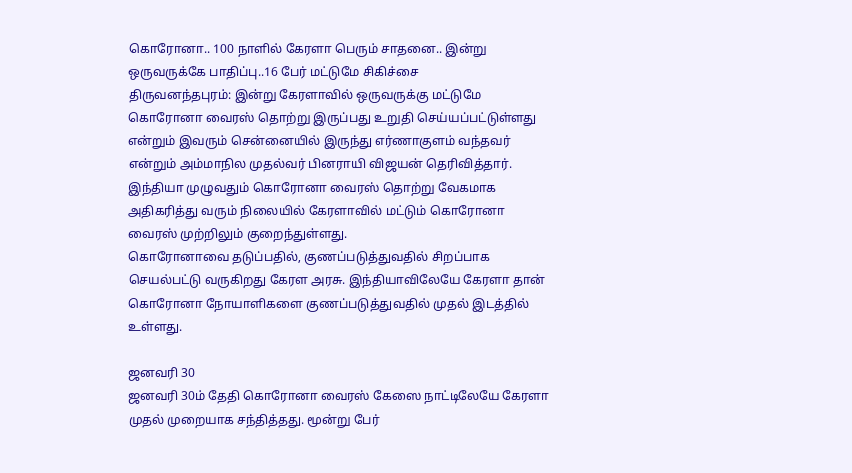கொரோனா.. 100 நாளில் கேரளா பெரும் சாதனை.. இன்று ஒருவருக்கே பாதிப்பு..16 பேர் மட்டுமே சிகிச்சை
திருவனந்தபுரம்: இன்று கேரளாவில் ஒருவருக்கு மட்டுமே கொரோனா வைரஸ் தொற்று இருப்பது உறுதி செய்யப்பட்டுள்ளது என்றும் இவரும் சென்னையில் இருந்து எர்ணாகுளம் வந்தவர் என்றும் அம்மாநில முதல்வர் பினராயி விஜயன் தெரிவித்தார்.
இந்தியா முழுவதும் கொரோனா வைரஸ் தொற்று வேகமாக அதிகரித்து வரும் நிலையில் கேரளாவில் மட்டும் கொரோனா வைரஸ் முற்றிலும் குறைந்துள்ளது.
கொரோனாவை தடுப்பதில், குணப்படுத்துவதில் சிறப்பாக செயல்பட்டு வருகிறது கேரள அரசு. இந்தியாவிலேயே கேரளா தான் கொரோனா நோயாளிகளை குணப்படுத்துவதில் முதல் இடத்தில் உள்ளது.

ஜனவரி 30
ஜனவரி 30ம் தேதி கொரோனா வைரஸ் கேஸை நாட்டிலேயே கேரளா முதல் முறையாக சந்தித்தது. மூன்று பேர்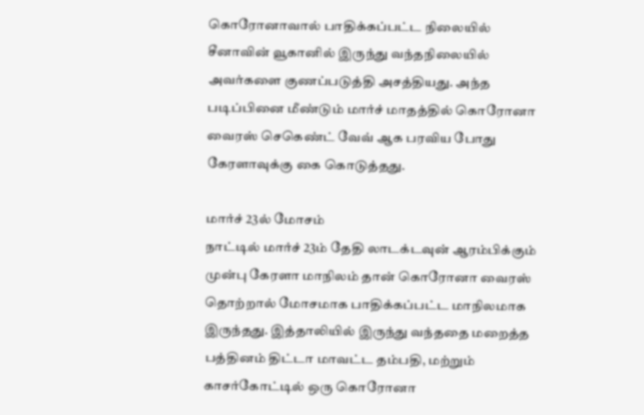கொரோனாவால் பாதிக்கப்பட்ட நிலையில் சீனாவின் வூகானில் இருந்து வந்தநிலையில் அவர்களை குணப்படுத்தி அசத்தியது. அந்த படிப்பினை மீண்டும் மார்ச் மாதத்தில் கொரோனா வைரஸ் செகெண்ட் வேவ் ஆக பரவிய போது கேரளாவுக்கு கை கொடுத்தது.

மார்ச் 23ல் மோசம்
நாட்டில் மார்ச் 23ம் தேதி லாடக்டவுன் ஆரம்பிக்கும் முன்பு கேரளா மாநிலம் தான் கொரோனா வைரஸ் தொற்றால் மோசமாக பாதிக்கப்பட்ட மாநிலமாக இருந்தது. இத்தாலியில் இருந்து வந்ததை மறைத்த பத்தினம் திட்டா மாவட்ட தம்பதி, மற்றும் காசர்கோட்டில் ஒரு கொரோனா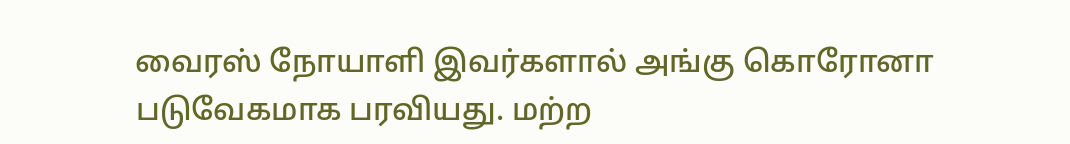வைரஸ் நோயாளி இவர்களால் அங்கு கொரோனா படுவேகமாக பரவியது. மற்ற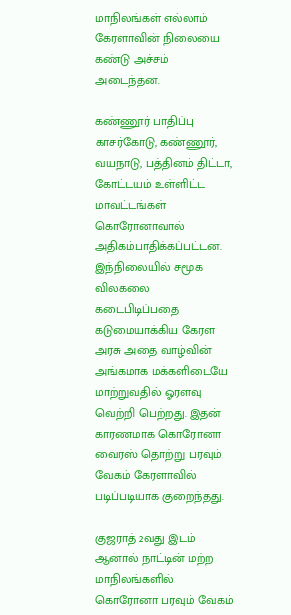மாநிலங்கள் எல்லாம் கேரளாவின் நிலையை கண்டு அச்சம் அடைந்தன.

கண்ணூர் பாதிப்பு
காசர்கோடு, கண்ணூர், வயநாடு, பத்தினம் திட்டா, கோட்டயம் உள்ளிட்ட மாவட்டங்கள் கொரோனாவால் அதிகம்பாதிக்கப்பட்டன. இந்நிலையில் சமூக விலகலை கடைபிடிப்பதை கடுமையாக்கிய கேரள அரசு அதை வாழ்வின் அங்கமாக மக்களிடையே மாற்றுவதில் ஓரளவு வெற்றி பெற்றது. இதன் காரணமாக கொரோனா வைரஸ் தொற்று பரவும் வேகம் கேரளாவில் படிப்படியாக குறைந்தது.

குஜராத் 2வது இடம்
ஆனால் நாட்டின் மற்ற மாநிலங்களில் கொரோனா பரவும் வேகம்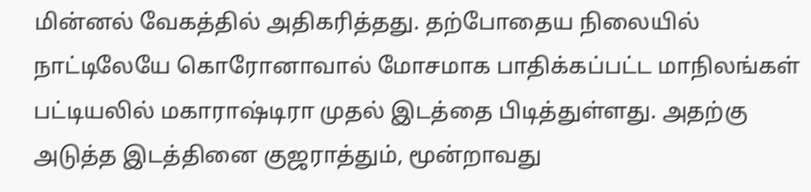மின்னல் வேகத்தில் அதிகரித்தது. தற்போதைய நிலையில் நாட்டிலேயே கொரோனாவால் மோசமாக பாதிக்கப்பட்ட மாநிலங்கள் பட்டியலில் மகாராஷ்டிரா முதல் இடத்தை பிடித்துள்ளது. அதற்கு அடுத்த இடத்தினை குஜராத்தும், மூன்றாவது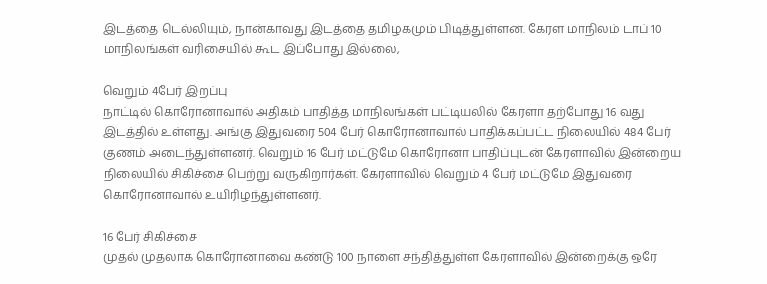இடத்தை டெல்லியும், நான்காவது இடத்தை தமிழகமும் பிடித்துள்ளன. கேரள மாநிலம் டாப் 10 மாநிலங்கள் வரிசையில் கூட இப்போது இல்லை,

வெறும் 4பேர் இறப்பு
நாட்டில் கொரோனாவால் அதிகம் பாதித்த மாநிலங்கள் பட்டியலில் கேரளா தற்போது 16 வது இடத்தில் உள்ளது. அங்கு இதுவரை 504 பேர் கொரோனாவால் பாதிக்கப்பட்ட நிலையில் 484 பேர் குணம் அடைந்துள்ளனர். வெறும் 16 பேர் மட்டுமே கொரோனா பாதிப்புடன் கேரளாவில் இன்றைய நிலையில் சிகிச்சை பெற்று வருகிறார்கள். கேரளாவில் வெறும் 4 பேர் மட்டுமே இதுவரை கொரோனாவால் உயிரிழந்துள்ளனர்.

16 பேர் சிகிச்சை
முதல் முதலாக கொரோனாவை கண்டு 100 நாளை சந்தித்துள்ள கேரளாவில் இன்றைக்கு ஒரே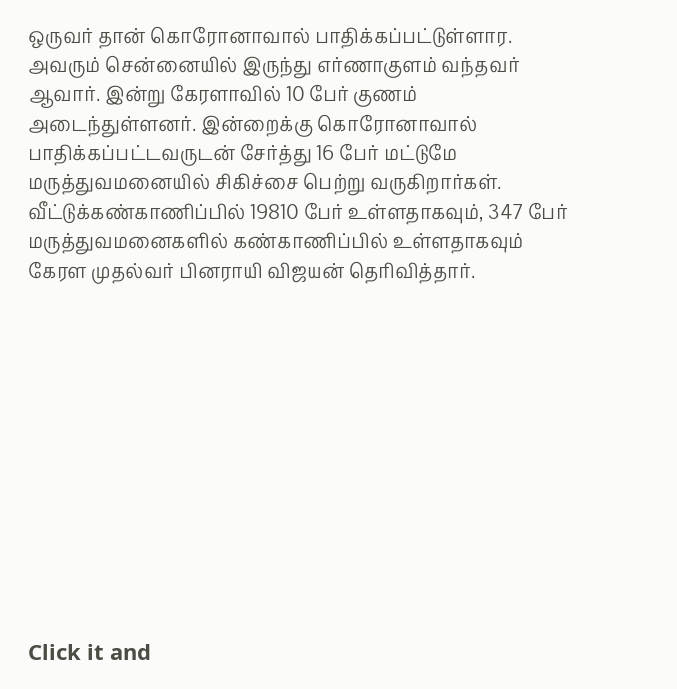ஒருவர் தான் கொரோனாவால் பாதிக்கப்பட்டுள்ளார. அவரும் சென்னையில் இருந்து எர்ணாகுளம் வந்தவர் ஆவார். இன்று கேரளாவில் 10 பேர் குணம் அடைந்துள்ளனர். இன்றைக்கு கொரோனாவால் பாதிக்கப்பட்டவருடன் சேர்த்து 16 பேர் மட்டுமே மருத்துவமனையில் சிகிச்சை பெற்று வருகிறார்கள். வீட்டுக்கண்காணிப்பில் 19810 பேர் உள்ளதாகவும், 347 பேர் மருத்துவமனைகளில் கண்காணிப்பில் உள்ளதாகவும் கேரள முதல்வர் பினராயி விஜயன் தெரிவித்தார்.












Click it and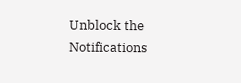Unblock the Notifications